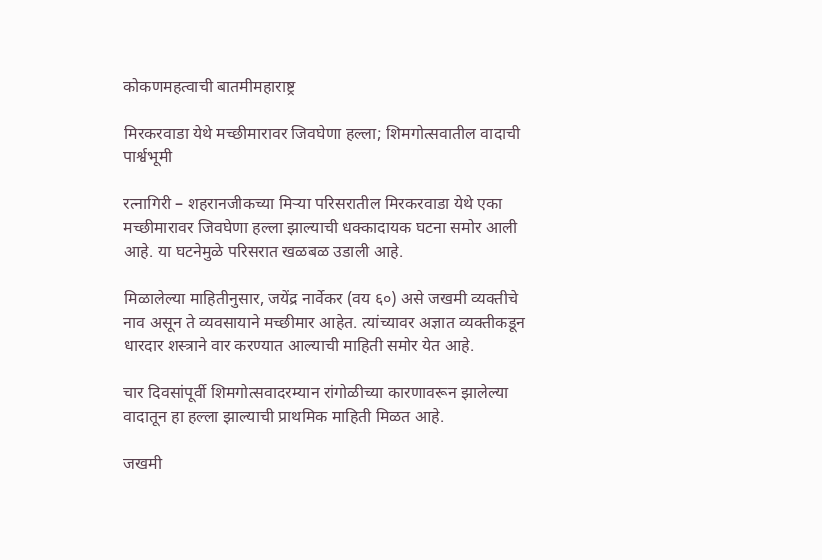कोकणमहत्वाची बातमीमहाराष्ट्र

मिरकरवाडा येथे मच्छीमारावर जिवघेणा हल्ला; शिमगोत्सवातील वादाची पार्श्वभूमी

रत्नागिरी – शहरानजीकच्या मिऱ्या परिसरातील मिरकरवाडा येथे एका मच्छीमारावर जिवघेणा हल्ला झाल्याची धक्कादायक घटना समोर आली आहे. या घटनेमुळे परिसरात खळबळ उडाली आहे.

मिळालेल्या माहितीनुसार, जयेंद्र नार्वेकर (वय ६०) असे जखमी व्यक्तीचे नाव असून ते व्यवसायाने मच्छीमार आहेत. त्यांच्यावर अज्ञात व्यक्तीकडून धारदार शस्त्राने वार करण्यात आल्याची माहिती समोर येत आहे.

चार दिवसांपूर्वी शिमगोत्सवादरम्यान रांगोळीच्या कारणावरून झालेल्या वादातून हा हल्ला झाल्याची प्राथमिक माहिती मिळत आहे.

जखमी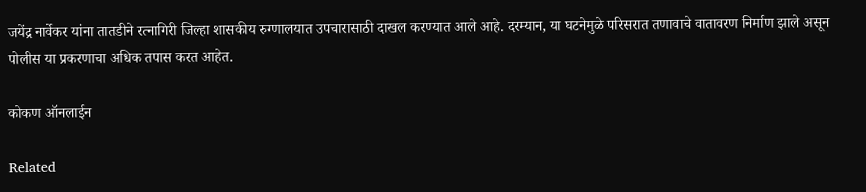जयेंद्र नार्वेकर यांना तातडीने रत्नागिरी जिल्हा शासकीय रुग्णालयात उपचारासाठी दाखल करण्यात आले आहे. दरम्यान, या घटनेमुळे परिसरात तणावाचे वातावरण निर्माण झाले असून पोलीस या प्रकरणाचा अधिक तपास करत आहेत.

कोकण ऑनलाईन

Related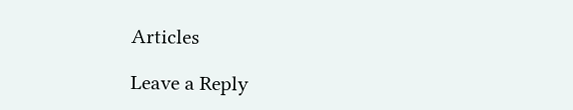Articles

Leave a Reply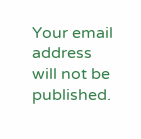Your email address will not be published.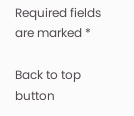Required fields are marked *

Back to top button